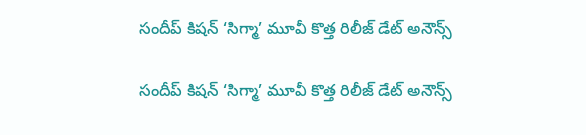సందీప్ కిషన్ ‘సిగ్మా’ మూవీ కొత్త రిలీజ్ డేట్ అనౌన్స్

సందీప్ కిషన్ ‘సిగ్మా’ మూవీ కొత్త రిలీజ్ డేట్ అనౌన్స్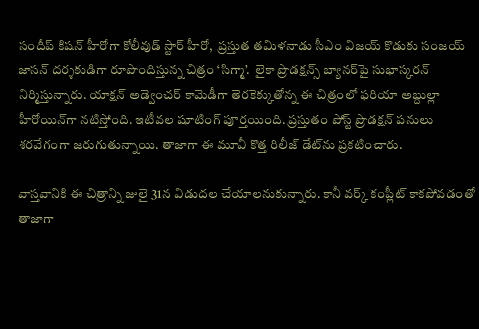సందీప్ కిషన్ హీరోగా కోలీవుడ్ స్టార్ హీరో,  ప్రస్తుత తమిళనాడు సీఎం విజయ్ కొడుకు సంజయ్ జాసన్ దర్శకుడిగా రూపొందిస్తున్న చిత్రం ‘సిగ్మా’.  లైకా ప్రొడక్షన్స్ బ్యానర్‌‌‌‌‌‌‌‌పై సుభాస్కరన్ నిర్మిస్తున్నారు. యాక్షన్ అడ్వెంచర్ కామెడీగా తెరకెక్కుతోన్న ఈ చిత్రంలో ఫరియా అబ్దుల్లా హీరోయిన్‌‌‌‌గా నటిస్తోంది. ఇటీవల షూటింగ్ పూర్తయింది. ప్రస్తుతం పోస్ట్ ప్రొడక్షన్ పనులు శరవేగంగా జరుగుతున్నాయి. తాజాగా ఈ మూవీ కొత్త రిలీజ్ డేట్‌‌‌‌ను ప్రకటించారు.

వాస్తవానికి ఈ చిత్రాన్ని జులై 31న విడుదల చేయాలనుకున్నారు. కానీ వర్క్ కంప్లీట్ కాకపోవడంతో తాజాగా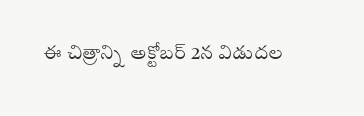ఈ చిత్రాన్ని  అక్టోబర్ 2న విడుదల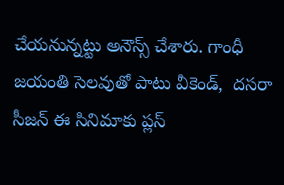చేయనున్నట్టు అనౌన్స్ చేశారు. గాంధీ జయంతి సెలవుతో పాటు వీకెండ్,  దసరా సీజన్ ఈ సినిమాకు ప్లస్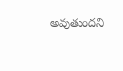అవుతుందని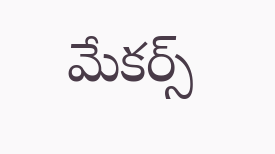మేకర్స్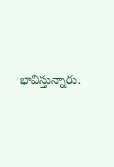భావిస్తున్నారు.